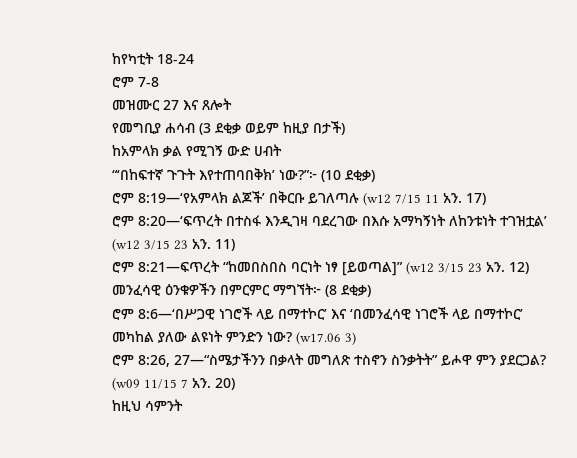ከየካቲት 18-24
ሮም 7-8
መዝሙር 27 እና ጸሎት
የመግቢያ ሐሳብ (3 ደቂቃ ወይም ከዚያ በታች)
ከአምላክ ቃል የሚገኝ ውድ ሀብት
“‘በከፍተኛ ጉጉት እየተጠባበቅክ’ ነው?”፦ (10 ደቂቃ)
ሮም 8:19—‘የአምላክ ልጆች’ በቅርቡ ይገለጣሉ (w12 7/15 11 አን. 17)
ሮም 8:20—‘ፍጥረት በተስፋ እንዲገዛ ባደረገው በእሱ አማካኝነት ለከንቱነት ተገዝቷል’ (w12 3/15 23 አን. 11)
ሮም 8:21—ፍጥረት “ከመበስበስ ባርነት ነፃ [ይወጣል]” (w12 3/15 23 አን. 12)
መንፈሳዊ ዕንቁዎችን በምርምር ማግኘት፦ (8 ደቂቃ)
ሮም 8:6—‘በሥጋዊ ነገሮች ላይ በማተኮር’ እና ‘በመንፈሳዊ ነገሮች ላይ በማተኮር’ መካከል ያለው ልዩነት ምንድን ነው? (w17.06 3)
ሮም 8:26, 27—“ስሜታችንን በቃላት መግለጽ ተስኖን ስንቃትት” ይሖዋ ምን ያደርጋል? (w09 11/15 7 አን. 20)
ከዚህ ሳምንት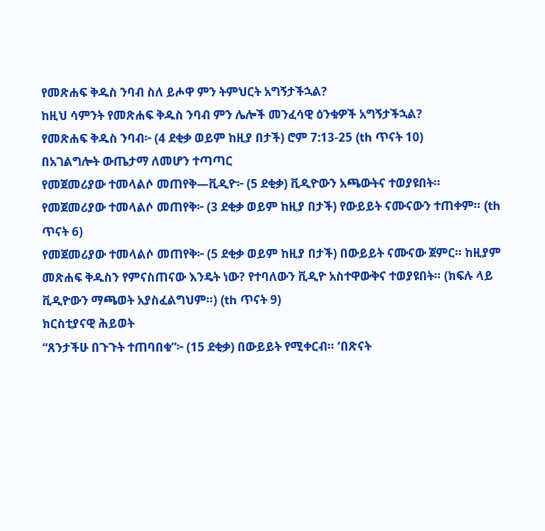የመጽሐፍ ቅዱስ ንባብ ስለ ይሖዋ ምን ትምህርት አግኝታችኋል?
ከዚህ ሳምንት የመጽሐፍ ቅዱስ ንባብ ምን ሌሎች መንፈሳዊ ዕንቁዎች አግኝታችኋል?
የመጽሐፍ ቅዱስ ንባብ፦ (4 ደቂቃ ወይም ከዚያ በታች) ሮም 7:13-25 (th ጥናት 10)
በአገልግሎት ውጤታማ ለመሆን ተጣጣር
የመጀመሪያው ተመላልሶ መጠየቅ—ቪዲዮ፦ (5 ደቂቃ) ቪዲዮውን አጫውትና ተወያዩበት።
የመጀመሪያው ተመላልሶ መጠየቅ፦ (3 ደቂቃ ወይም ከዚያ በታች) የውይይት ናሙናውን ተጠቀም። (th ጥናት 6)
የመጀመሪያው ተመላልሶ መጠየቅ፦ (5 ደቂቃ ወይም ከዚያ በታች) በውይይት ናሙናው ጀምር። ከዚያም መጽሐፍ ቅዱስን የምናስጠናው እንዴት ነው? የተባለውን ቪዲዮ አስተዋውቅና ተወያዩበት። (ክፍሉ ላይ ቪዲዮውን ማጫወት አያስፈልግህም።) (th ጥናት 9)
ክርስቲያናዊ ሕይወት
“ጸንታችሁ በጉጉት ተጠባበቁ”፦ (15 ደቂቃ) በውይይት የሚቀርብ። ‘በጽናት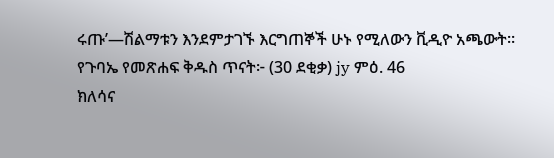ሩጡ’—ሽልማቱን እንደምታገኙ እርግጠኞች ሁኑ የሚለውን ቪዲዮ አጫውት።
የጉባኤ የመጽሐፍ ቅዱስ ጥናት፦ (30 ደቂቃ) jy ምዕ. 46
ክለሳና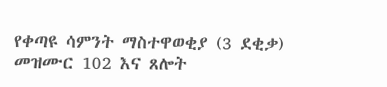የቀጣዩ ሳምንት ማስተዋወቂያ (3 ደቂቃ)
መዝሙር 102 እና ጸሎት